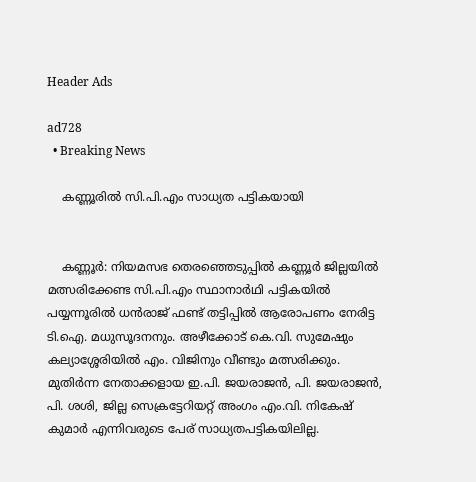Header Ads

ad728
  • Breaking News

    കണ്ണൂരിൽ സി.പി.എം സാധ്യത പട്ടികയായി


    കണ്ണൂർ: നിയമസഭ തെരഞ്ഞെടുപ്പിൽ കണ്ണൂർ ജില്ലയിൽ മത്സരിക്കേണ്ട സി.പി.എം സ്ഥാനാർഥി പട്ടികയിൽ പയ്യന്നൂരിൽ ധൻരാജ് ഫണ്ട് തട്ടിപ്പിൽ ആരോപണം നേരിട്ട ടി.ഐ. മധുസൂദനനും. അഴീക്കോട് കെ.വി. സുമേഷും കല്യാശ്ശേരിയിൽ എം. വിജിനും വീണ്ടും മത്സരിക്കും. മുതിർന്ന നേതാക്കളായ ഇ.പി. ജയരാജൻ, പി. ജയരാജൻ, പി. ശശി, ജില്ല സെക്രട്ടേറിയറ്റ് അംഗം എം.വി. നികേഷ് കുമാർ എന്നിവരുടെ പേര് സാധ്യതപട്ടികയിലില്ല.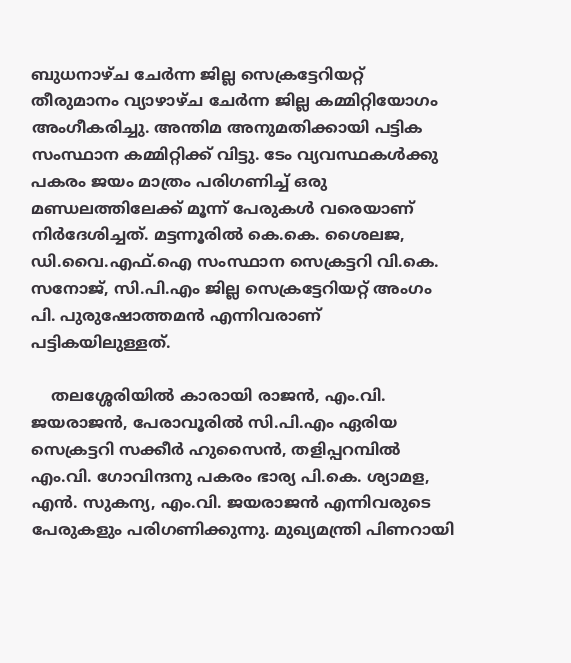ബുധനാഴ്ച ചേർന്ന ജില്ല സെക്രട്ടേറിയറ്റ് തീരുമാനം വ്യാഴാഴ്‌ച ചേർന്ന ജില്ല കമ്മിറ്റിയോഗം അംഗീകരിച്ചു. അന്തിമ അനുമതിക്കായി പട്ടിക സംസ്ഥാന കമ്മിറ്റിക്ക് വിട്ടു. ടേം വ്യവസ്ഥകൾക്കു പകരം ജയം മാത്രം പരിഗണിച്ച് ഒരു മണ്ഡലത്തിലേക്ക് മൂന്ന് പേരുകൾ വരെയാണ് നിർദേശിച്ചത്. മട്ടന്നൂരിൽ കെ.കെ. ശൈലജ, ഡി.വൈ.എഫ്.ഐ സംസ്ഥാന സെക്രട്ടറി വി.കെ. സനോജ്, സി.പി.എം ജില്ല സെക്രട്ടേറിയറ്റ് അംഗം പി. പുരുഷോത്തമൻ എന്നിവരാണ് പട്ടികയിലുള്ളത്.

    തലശ്ശേരിയിൽ കാരായി രാജൻ, എം.വി. ജയരാജൻ, പേരാവൂരിൽ സി.പി.എം ഏരിയ സെക്രട്ടറി സക്കീർ ഹുസൈൻ, തളിപ്പറമ്പിൽ എം.വി. ഗോവിന്ദനു പകരം ഭാര്യ പി.കെ. ശ്യാമള, എൻ. സുകന്യ, എം.വി. ജയരാജൻ എന്നിവരുടെ പേരുകളും പരിഗണിക്കുന്നു. മുഖ്യമന്ത്രി പിണറായി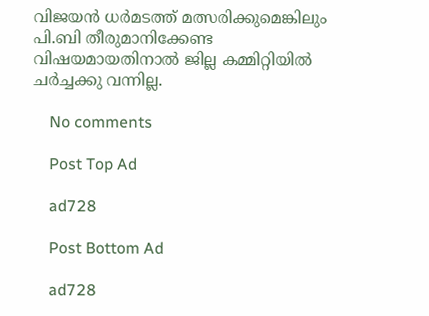വിജയൻ ധർമടത്ത് മത്സരിക്കുമെങ്കിലും പി.ബി തീരുമാനിക്കേണ്ട വിഷയമായതിനാൽ ജില്ല കമ്മിറ്റിയിൽ ചർച്ചക്കു വന്നില്ല.

    No comments

    Post Top Ad

    ad728

    Post Bottom Ad

    ad728